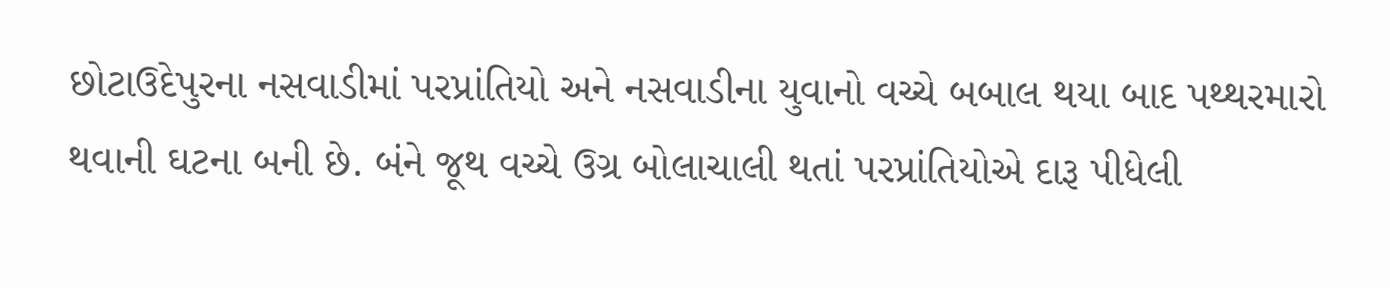છોટાઉદેપુરના નસવાડીમાં પરપ્રાંતિયો અને નસવાડીના યુવાનો વચ્ચે બબાલ થયા બાદ પથ્થરમારો થવાની ઘટના બની છે. બંને જૂથ વચ્ચે ઉગ્ર બોલાચાલી થતાં પરપ્રાંતિયોએ દારૂ પીધેલી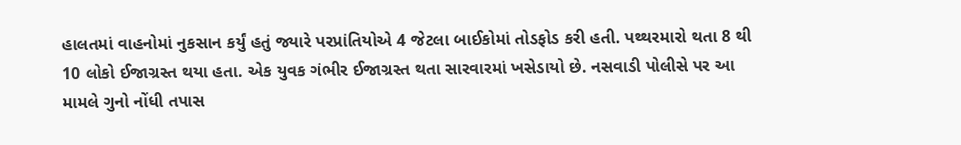હાલતમાં વાહનોમાં નુકસાન કર્યું હતું જ્યારે પરપ્રાંતિયોએ 4 જેટલા બાઈકોમાં તોડફોડ કરી હતી. પથ્થરમારો થતા 8 થી 10 લોકો ઈજાગ્રસ્ત થયા હતા. એક યુવક ગંભીર ઈજાગ્રસ્ત થતા સારવારમાં ખસેડાયો છે. નસવાડી પોલીસે પર આ મામલે ગુનો નોંધી તપાસ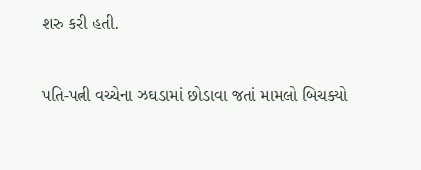શરુ કરી હતી.


પતિ-પત્ની વચ્ચેના ઝઘડામાં છોડાવા જતાં મામલો બિચક્યો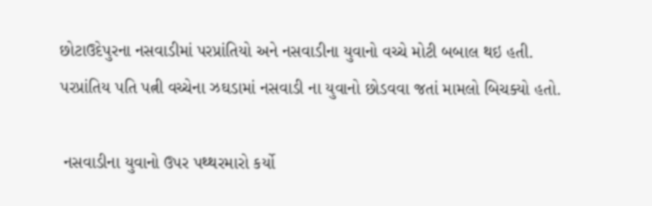છોટાઉદેપુરના નસવાડીમાં પરપ્રાંતિયો અને નસવાડીના યુવાનો વચ્ચે મોટી બબાલ થઇ હતી. પરપ્રાંતિય પતિ પત્ની વચ્ચેના ઝઘડામાં નસવાડી ના યુવાનો છોડવવા જતાં મામલો બિચક્યો હતો.

 નસવાડીના યુવાનો ઉપર પથ્થરમારો કર્યો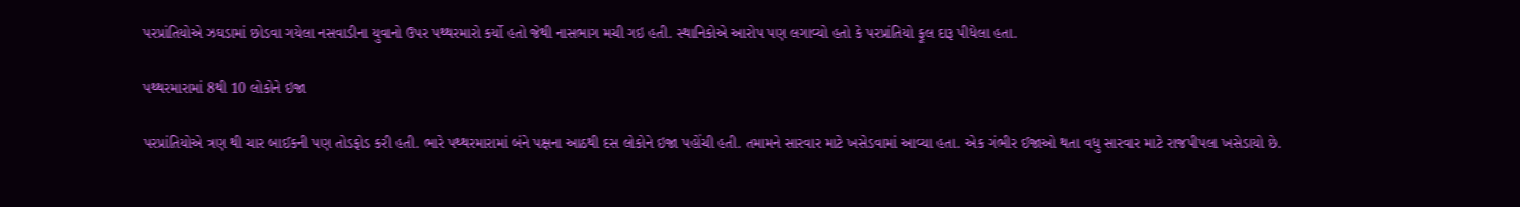પરપ્રાંતિયોએ ઝઘડામાં છોડવા ગયેલા નસવાડીના યુવાનો ઉપર પથ્થરમારો કર્યો હતો જેથી નાસભાગ મચી ગઇ હતી. સ્થાનિકોએ આરોપ પણ લગાવ્યો હતો કે પરપ્રાંતિયો ફૂલ દારૂ પીધેલા હતા.

પથ્થરમારામાં 8થી 10 લોકોને ઇજા

પરપ્રાંતિયોએ ત્રણ થી ચાર બાઈકની પણ તોડફોડ કરી હતી. ભારે પથ્થરમારામાં બંને પક્ષના આઠથી દસ લોકોને ઇજા પહોંચી હતી. તમામને સારવાર માટે ખસેડવામાં આવ્યા હતા. એક ગંભીર ઈજાઓ થતા વધુ સારવાર માટે રાજપીપલા ખસેડાયો છે.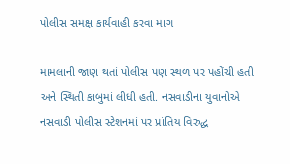પોલીસ સમક્ષ કાર્યવાહી કરવા માગ

મામલાની જાણ થતાં પોલીસ પણ સ્થળ પર પહોંચી હતી અને સ્થિતી કાબુમાં લીધી હતી. નસવાડીના યુવાનોએ નસવાડી પોલીસ સ્ટેશનમાં પર પ્રાંતિય વિરુદ્ધ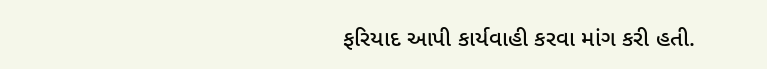ફરિયાદ આપી કાર્યવાહી કરવા માંગ કરી હતી.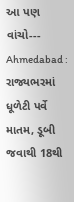આ પણ  વાંચો---    Ahmedabad : રાજ્યભરમાં ધૂળેટી પર્વે માતમ, ડૂબી જવાથી 18થી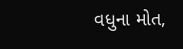વધુના મોત,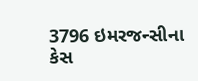3796 ઇમરજન્સીના કેસ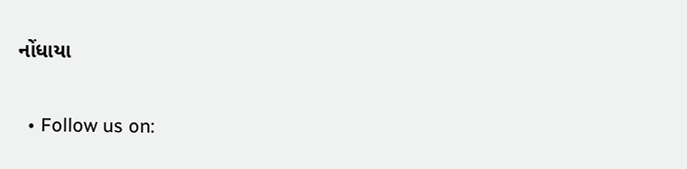નોંધાયા


  • Follow us on: